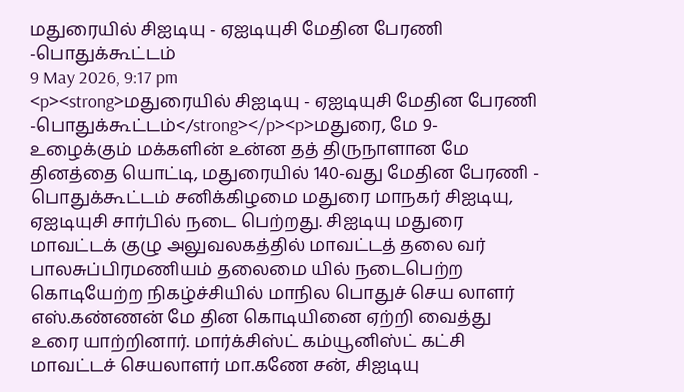மதுரையில் சிஐடியு - ஏஐடியுசி மேதின பேரணி -பொதுக்கூட்டம்
9 May 2026, 9:17 pm
<p><strong>மதுரையில் சிஐடியு - ஏஐடியுசி மேதின பேரணி -பொதுக்கூட்டம்</strong></p><p>மதுரை, மே 9- உழைக்கும் மக்களின் உன்ன தத் திருநாளான மே தினத்தை யொட்டி, மதுரையில் 140-வது மேதின பேரணி - பொதுக்கூட்டம் சனிக்கிழமை மதுரை மாநகர் சிஐடியு, ஏஐடியுசி சார்பில் நடை பெற்றது. சிஐடியு மதுரை மாவட்டக் குழு அலுவலகத்தில் மாவட்டத் தலை வர் பாலசுப்பிரமணியம் தலைமை யில் நடைபெற்ற கொடியேற்ற நிகழ்ச்சியில் மாநில பொதுச் செய லாளர் எஸ்.கண்ணன் மே தின கொடியினை ஏற்றி வைத்து உரை யாற்றினார். மார்க்சிஸ்ட் கம்யூனிஸ்ட் கட்சி மாவட்டச் செயலாளர் மா.கணே சன், சிஐடியு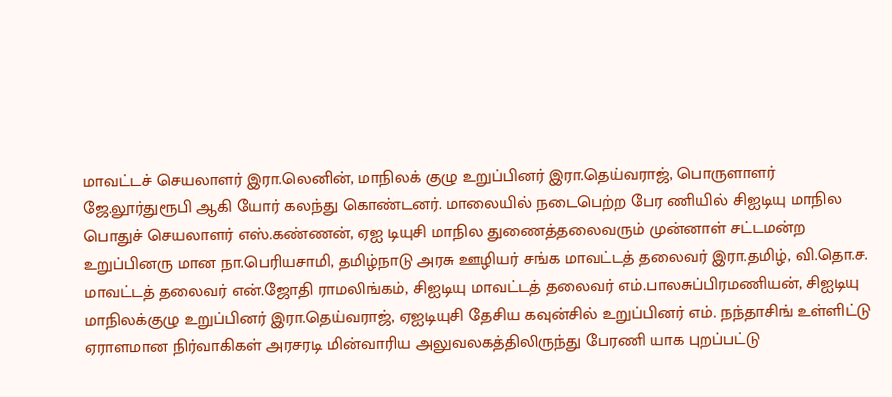மாவட்டச் செயலாளர் இரா.லெனின், மாநிலக் குழு உறுப்பினர் இரா.தெய்வராஜ், பொருளாளர் ஜே.லூர்துரூபி ஆகி யோர் கலந்து கொண்டனர். மாலையில் நடைபெற்ற பேர ணியில் சிஐடியு மாநில பொதுச் செயலாளர் எஸ்.கண்ணன், ஏஐ டியுசி மாநில துணைத்தலைவரும் முன்னாள் சட்டமன்ற உறுப்பினரு மான நா.பெரியசாமி, தமிழ்நாடு அரசு ஊழியர் சங்க மாவட்டத் தலைவர் இரா.தமிழ், வி.தொ.ச. மாவட்டத் தலைவர் என்.ஜோதி ராமலிங்கம், சிஐடியு மாவட்டத் தலைவர் எம்.பாலசுப்பிரமணியன், சிஐடியு மாநிலக்குழு உறுப்பினர் இரா.தெய்வராஜ், ஏஐடியுசி தேசிய கவுன்சில் உறுப்பினர் எம். நந்தாசிங் உள்ளிட்டு ஏராளமான நிர்வாகிகள் அரசரடி மின்வாரிய அலுவலகத்திலிருந்து பேரணி யாக புறப்பட்டு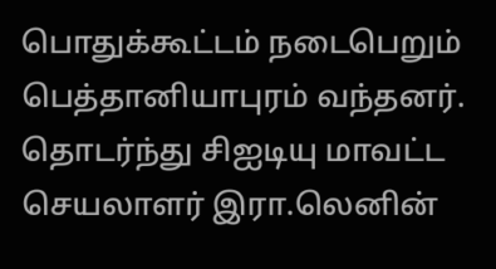பொதுக்கூட்டம் நடைபெறும் பெத்தானியாபுரம் வந்தனர். தொடர்ந்து சிஐடியு மாவட்ட செயலாளர் இரா.லெனின்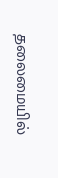தலைமையில்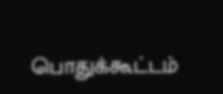பொதுக்கூட்டம்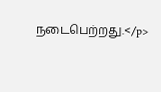நடைபெற்றது.</p>